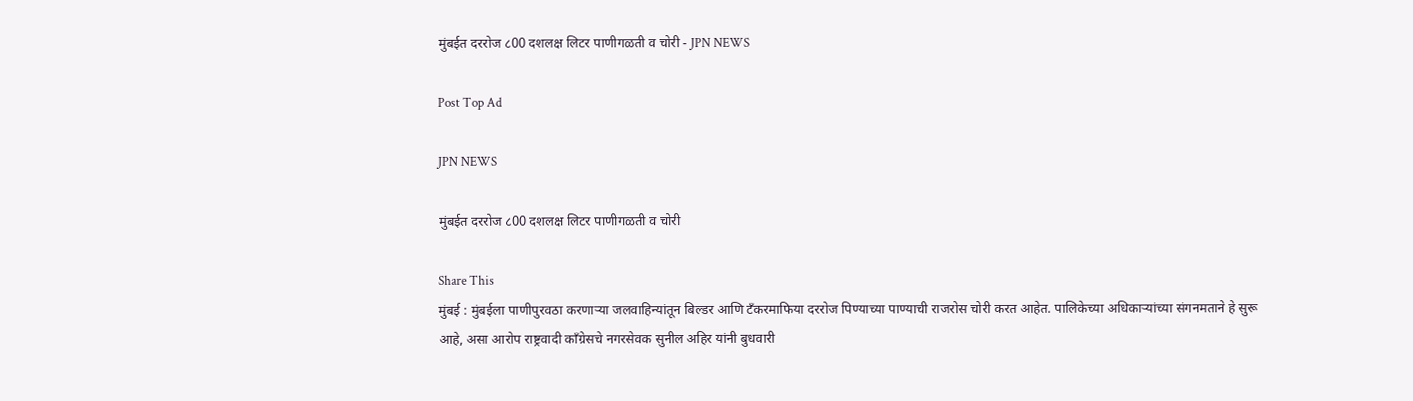मुंबईत दररोज ८00 दशलक्ष लिटर पाणीगळती व चोरी - JPN NEWS

Post Top Ad

JPN NEWS

मुंबईत दररोज ८00 दशलक्ष लिटर पाणीगळती व चोरी

Share This
मुंबई : मुंबईला पाणीपुरवठा करणार्‍या जलवाहिन्यांतून बिल्डर आणि टँकरमाफिया दररोज पिण्याच्या पाण्याची राजरोस चोरी करत आहेत. पालिकेच्या अधिकार्‍यांच्या संगनमताने हे सुरू आहे, असा आरोप राष्ट्रवादी काँग्रेसचे नगरसेवक सुनील अहिर यांनी बुधवारी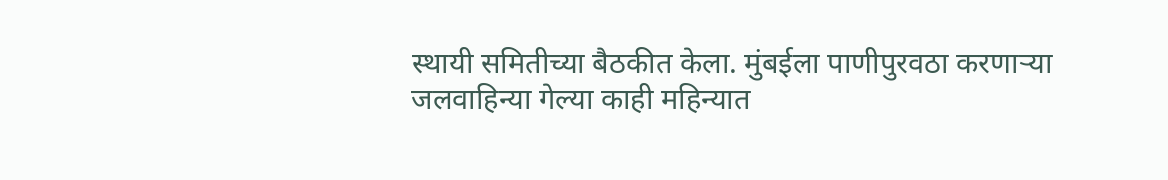स्थायी समितीच्या बैठकीत केला. मुंबईला पाणीपुरवठा करणार्‍या जलवाहिन्या गेल्या काही महिन्यात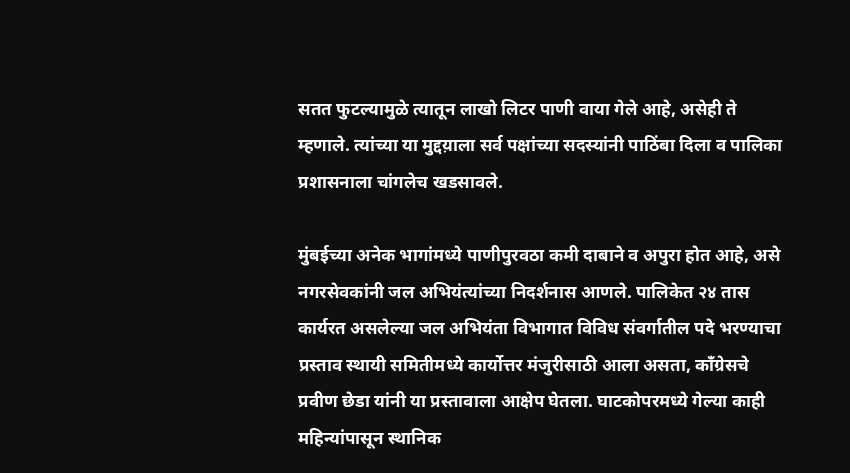सतत फुटल्यामुळे त्यातून लाखो लिटर पाणी वाया गेले आहे, असेही ते म्हणाले. त्यांच्या या मुद्दय़ाला सर्व पक्षांच्या सदस्यांनी पाठिंबा दिला व पालिका प्रशासनाला चांगलेच खडसावले.

मुंबईच्या अनेक भागांमध्ये पाणीपुरवठा कमी दाबाने व अपुरा होत आहे, असे नगरसेवकांनी जल अभियंत्यांच्या निदर्शनास आणले. पालिकेत २४ तास कार्यरत असलेल्या जल अभियंता विभागात विविध संवर्गातील पदे भरण्याचा प्रस्ताव स्थायी समितीमध्ये कार्योत्तर मंजुरीसाठी आला असता, काँग्रेसचे प्रवीण छेडा यांनी या प्रस्तावाला आक्षेप घेतला. घाटकोपरमध्ये गेल्या काही महिन्यांपासून स्थानिक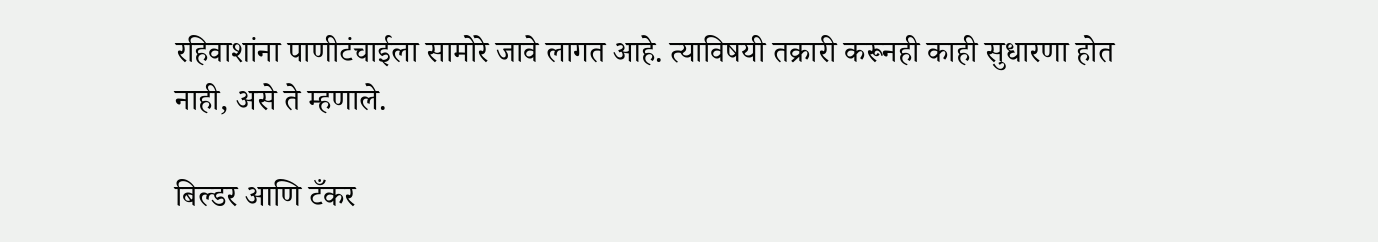रहिवाशांना पाणीटंचाईला सामोरे जावे लागत आहे. त्याविषयी तक्रारी करूनही काही सुधारणा होत नाही, असे ते म्हणाले.

बिल्डर आणि टँकर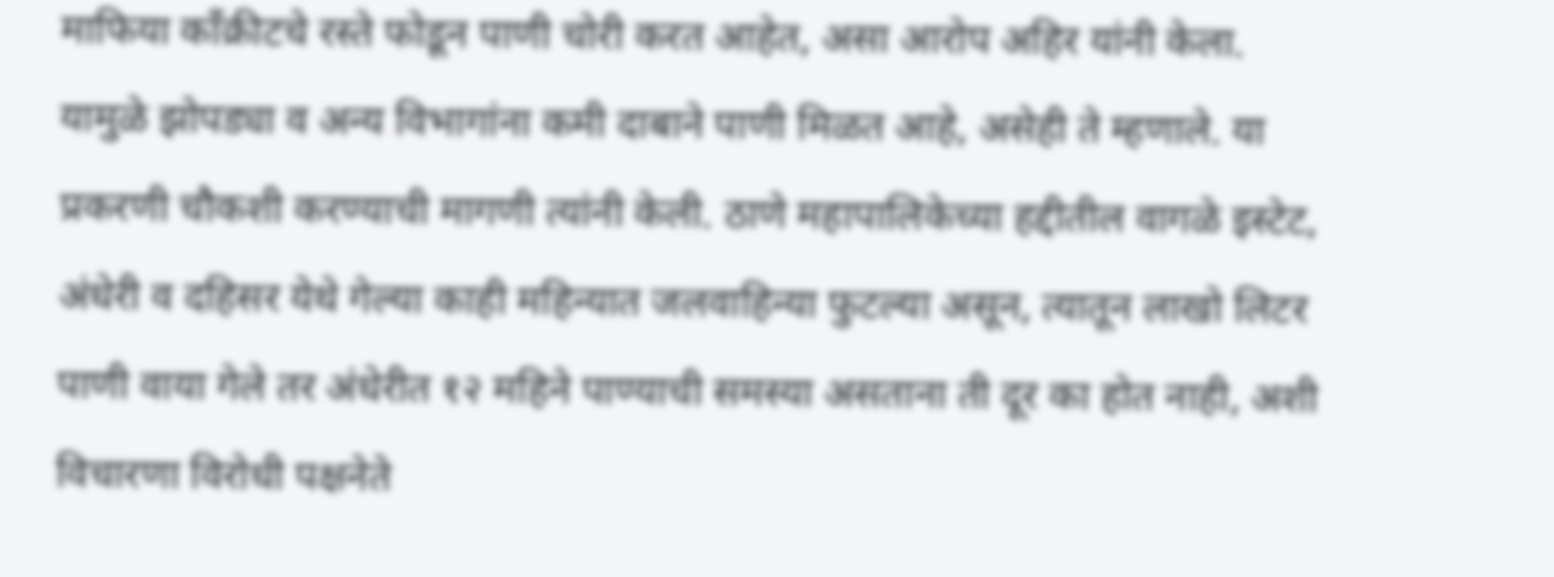माफिया काँक्रीटचे रस्ते फोडून पाणी चोरी करत आहेत, असा आरोप अहिर यांनी केला. यामुळे झोपड्या व अन्य विभागांना कमी दाबाने पाणी मिळत आहे, असेही ते म्हणाले. या प्रकरणी चौकशी करण्याची मागणी त्यांनी केली. ठाणे महापालिकेच्या हद्दीतील वागळे इस्टेट, अंधेरी व दहिसर येथे गेल्या काही महिन्यात जलवाहिन्या फुटल्या असून, त्यातून लाखो लिटर पाणी वाया गेले तर अंधेरीत १२ महिने पाण्याची समस्या असताना ती दूर का होत नाही, अशी विचारणा विरोधी पक्षनेते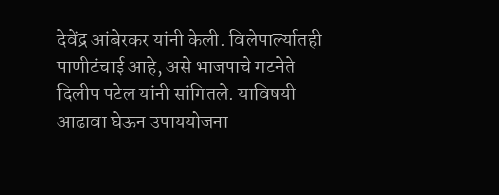देवेंद्र आंबेरकर यांनी केली. विलेपार्ल्यातही पाणीटंचाई आहे, असे भाजपाचे गटनेते दिलीप पटेल यांनी सांगितले. याविषयी आढावा घेऊन उपाययोजना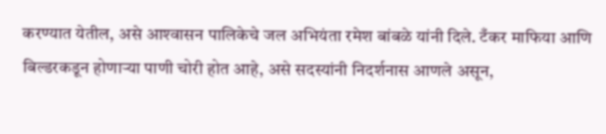करण्यात येतील, असे आश्‍वासन पालिकेचे जल अभियंता रमेश बांबळे यांनी दिले. टँकर माफिया आणि बिल्डरकडून होणार्‍या पाणी चोरी होत आहे, असे सदस्यांनी निदर्शनास आणले असून,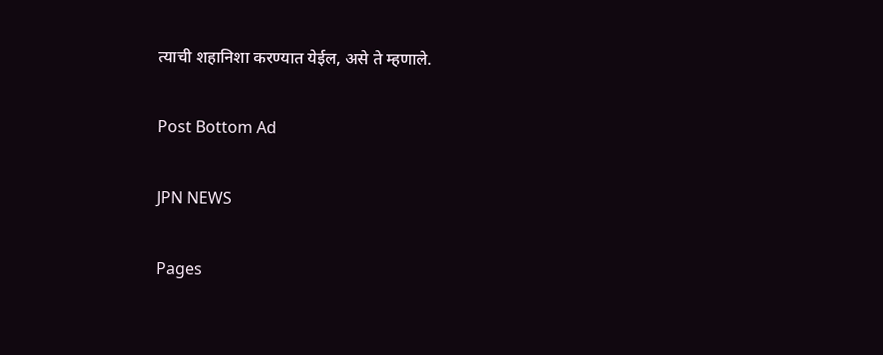त्याची शहानिशा करण्यात येईल, असे ते म्हणाले.

Post Bottom Ad

JPN NEWS

Pages